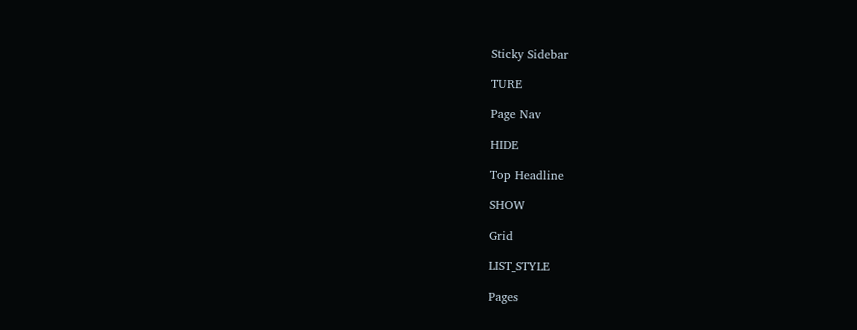Sticky Sidebar

TURE

Page Nav

HIDE

Top Headline

SHOW

Grid

LIST_STYLE

Pages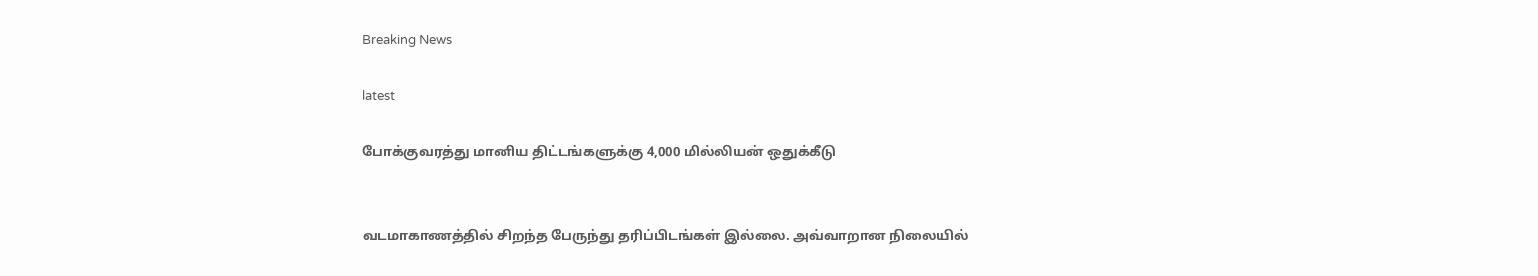Breaking News

latest

போக்குவரத்து மானிய திட்டங்களுக்கு 4,000 மில்லியன் ஒதுக்கீடு


வடமாகாணத்தில் சிறந்த பேருந்து தரிப்பிடங்கள் இல்லை. அவ்வாறான நிலையில்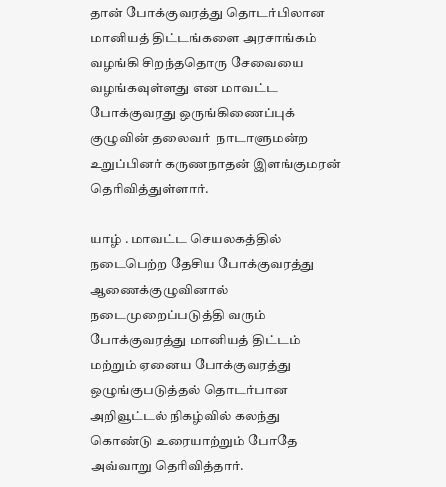தான் போக்குவரத்து தொடர்பிலான மானியத் திட்டங்களை அரசாங்கம் வழங்கி சிறந்ததொரு சேவையை வழங்கவுள்ளது என மாவட்ட போக்குவரது ஒருங்கிணைப்புக் குழுவின் தலைவர்  நாடாளுமன்ற உறுப்பினர் கருணநாதன் இளங்குமரன் தெரிவித்துள்ளார்.

யாழ் . மாவட்ட செயலகத்தில் நடைபெற்ற தேசிய போக்குவரத்து ஆணைக்குழுவினால் நடைமுறைப்படுத்தி வரும் போக்குவரத்து மானியத் திட்டம் மற்றும் ஏனைய போக்குவரத்து ஒழுங்குபடுத்தல் தொடர்பான அறிவூட்டல் நிகழ்வில் கலந்து கொண்டு உரையாற்றும் போதே அவ்வாறு தெரிவித்தார்.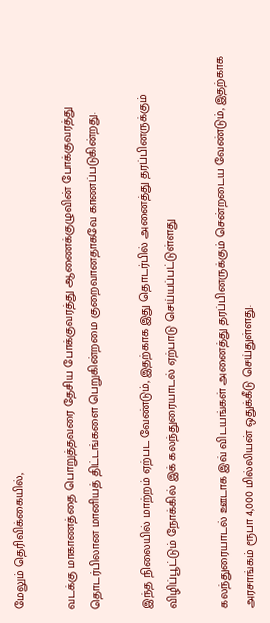மேலும் தெரிவிக்கையில்,

வடக்கு மாகாணத்தை பொறுத்தவரை தேசிய போக்குவரத்து ஆணைக்குழுவின் போக்குவரத்து தொடர்பிலான மானியத் திட்டங்களை பெறுகின்றமை குறைவானதாகவே காணப்படுகின்றது.

இந்த நிலையில் மாற்றம் ஏற்பட வேண்டும், இதற்காக இது தொடர்பில் அனைத்து தரப்பினருக்கும் விழிப்பூட்டும் நோக்கில் இக் கலந்துரையாடல் ஏற்பாடு செய்யப்பட்டுள்ளது

கலந்துரையாடல் ஊடாக இவ் விடயங்கள் அனைத்து தரப்பினருக்கும் சென்றடைய வேண்டும், இதற்காக அரசாங்கம் ரூபா 4,000 மில்லியன் ஒதுக்கீடு செய்துள்ளது.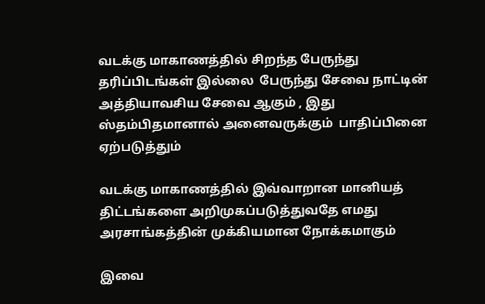வடக்கு மாகாணத்தில் சிறந்த பேருந்து தரிப்பிடங்கள் இல்லை  பேருந்து சேவை நாட்டின் அத்தியாவசிய சேவை ஆகும் , இது ஸ்தம்பிதமானால் அனைவருக்கும்  பாதிப்பினை ஏற்படுத்தும்

வடக்கு மாகாணத்தில் இவ்வாறான மானியத் திட்டங்களை அறிமுகப்படுத்துவதே எமது அரசாங்கத்தின் முக்கியமான நோக்கமாகும்

இவை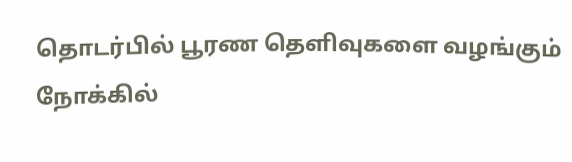தொடர்பில் பூரண தெளிவுகளை வழங்கும்  நோக்கில்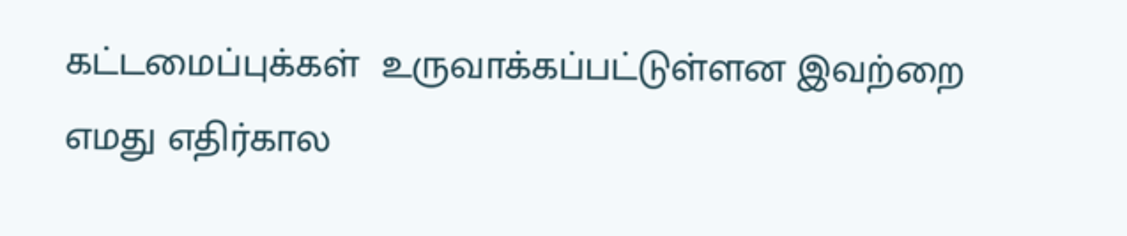கட்டமைப்புக்கள்  உருவாக்கப்பட்டுள்ளன இவற்றை எமது எதிர்கால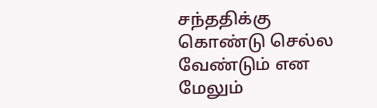சந்ததிக்கு கொண்டு செல்ல வேண்டும் என மேலும்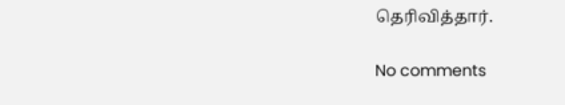தெரிவித்தார்.

No comments